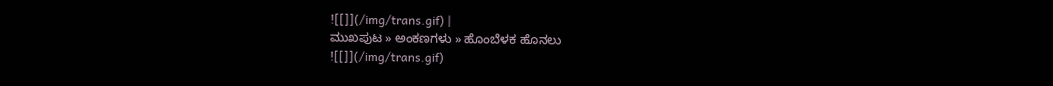![[]](/img/trans.gif) |
ಮುಖಪುಟ » ಅಂಕಣಗಳು » ಹೊಂಬೆಳಕ ಹೊನಲು
![[]](/img/trans.gif)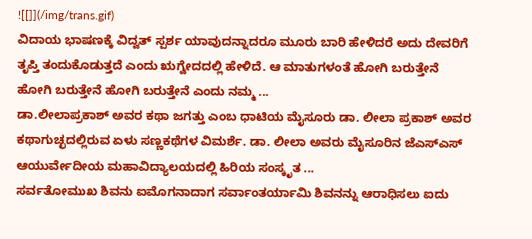![[]](/img/trans.gif)
ವಿದಾಯ ಭಾಷಣಕ್ಕೆ ವಿದ್ವತ್ ಸ್ಪರ್ಶ ಯಾವುದನ್ನಾದರೂ ಮೂರು ಬಾರಿ ಹೇಳಿದರೆ ಅದು ದೇವರಿಗೆ ತೃಪ್ತಿ ತಂದುಕೊಡುತ್ತದೆ ಎಂದು ಋಗ್ವೇದದಲ್ಲಿ ಹೇಳಿದೆ. ಆ ಮಾತುಗಳಂತೆ ಹೋಗಿ ಬರುತ್ತೇನೆ ಹೋಗಿ ಬರುತ್ತೇನೆ ಹೋಗಿ ಬರುತ್ತೇನೆ ಎಂದು ನಮ್ಮ ...
ಡಾ.ಲೀಲಾಪ್ರಕಾಶ್ ಅವರ ಕಥಾ ಜಗತ್ತು ಎಂಬ ಧಾಟಿಯ ಮೈಸೂರು ಡಾ. ಲೀಲಾ ಪ್ರಕಾಶ್ ಅವರ ಕಥಾಗುಚ್ಛದಲ್ಲಿರುವ ಏಳು ಸಣ್ಣಕಥೆಗಳ ವಿಮರ್ಶೆ. ಡಾ. ಲೀಲಾ ಅವರು ಮೈಸೂರಿನ ಜೆಎಸ್ಎಸ್ ಆಯುರ್ವೇದೀಯ ಮಹಾವಿದ್ಯಾಲಯದಲ್ಲಿ ಹಿರಿಯ ಸಂಸ್ಕೃತ ...
ಸರ್ವತೋಮುಖ ಶಿವನು ಐಮೊಗನಾದಾಗ ಸರ್ವಾಂತರ್ಯಾಮಿ ಶಿವನನ್ನು ಆರಾಧಿಸಲು ಐದು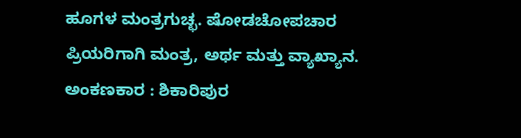ಹೂಗಳ ಮಂತ್ರಗುಚ್ಛ. ಷೋಡಚೋಪಚಾರ ಪ್ರಿಯರಿಗಾಗಿ ಮಂತ್ರ, ಅರ್ಥ ಮತ್ತು ವ್ಯಾಖ್ಯಾನ. ಅಂಕಣಕಾರ : ಶಿಕಾರಿಪುರ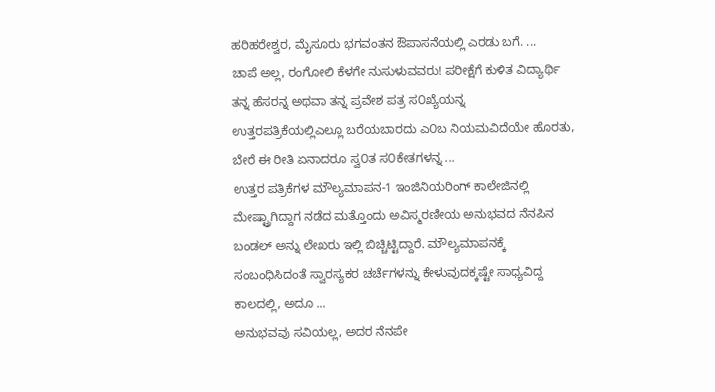ಹರಿಹರೇಶ್ವರ, ಮೈಸೂರು ಭಗವಂತನ ಔಪಾಸನೆಯಲ್ಲಿ ಎರಡು ಬಗೆ. ...
ಚಾಪೆ ಅಲ್ಲ, ರಂಗೋಲಿ ಕೆಳಗೇ ನುಸುಳುವವರು! ಪರೀಕ್ಷೆಗೆ ಕುಳಿತ ವಿದ್ಯಾರ್ಥಿ ತನ್ನ ಹೆಸರನ್ನ ಅಥವಾ ತನ್ನ ಪ್ರವೇಶ ಪತ್ರ ಸ೦ಖ್ಯೆಯನ್ನ ಉತ್ತರಪತ್ರಿಕೆಯಲ್ಲಿಎಲ್ಲೂ ಬರೆಯಬಾರದು ಎ೦ಬ ನಿಯಮವಿದೆಯೇ ಹೊರತು, ಬೇರೆ ಈ ರೀತಿ ಏನಾದರೂ ಸ್ವ೦ತ ಸ೦ಕೇತಗಳನ್ನ ...
ಉತ್ತರ ಪತ್ರಿಕೆಗಳ ಮೌಲ್ಯಮಾಪನ-1 ಇಂಜಿನಿಯರಿಂಗ್ ಕಾಲೇಜಿನಲ್ಲಿ ಮೇಷ್ಟ್ರಾಗಿದ್ದಾಗ ನಡೆದ ಮತ್ತೊಂದು ಅವಿಸ್ಮರಣೀಯ ಅನುಭವದ ನೆನಪಿನ ಬಂಡಲ್ ಅನ್ನು ಲೇಖರು ಇಲ್ಲಿ ಬಿಚ್ಚಿಟ್ಟಿದ್ದಾರೆ. ಮೌಲ್ಯಮಾಪನಕ್ಕೆ ಸಂಬಂಧಿಸಿದಂತೆ ಸ್ವಾರಸ್ಯಕರ ಚರ್ಚೆಗಳನ್ನು ಕೇಳುವುದಕ್ಕಷ್ಟೇ ಸಾಧ್ಯವಿದ್ದ ಕಾಲದಲ್ಲಿ, ಅದೂ ...
ಅನುಭವವು ಸವಿಯಲ್ಲ, ಅದರ ನೆನಪೇ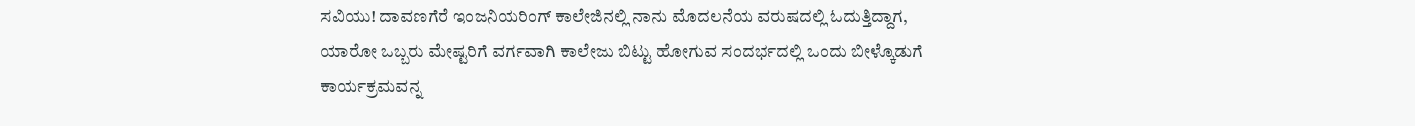ಸವಿಯು! ದಾವಣಗೆರೆ ಇಂಜನಿಯರಿಂಗ್ ಕಾಲೇಜಿನಲ್ಲಿ ನಾನು ಮೊದಲನೆಯ ವರುಷದಲ್ಲಿ ಓದುತ್ತಿದ್ದಾಗ, ಯಾರೋ ಒಬ್ಬರು ಮೇಷ್ಟರಿಗೆ ವರ್ಗವಾಗಿ ಕಾಲೇಜು ಬಿಟ್ಟು ಹೋಗುವ ಸಂದರ್ಭದಲ್ಲಿ ಒಂದು ಬೀಳ್ಕೊಡುಗೆ ಕಾರ್ಯಕ್ರಮವನ್ನ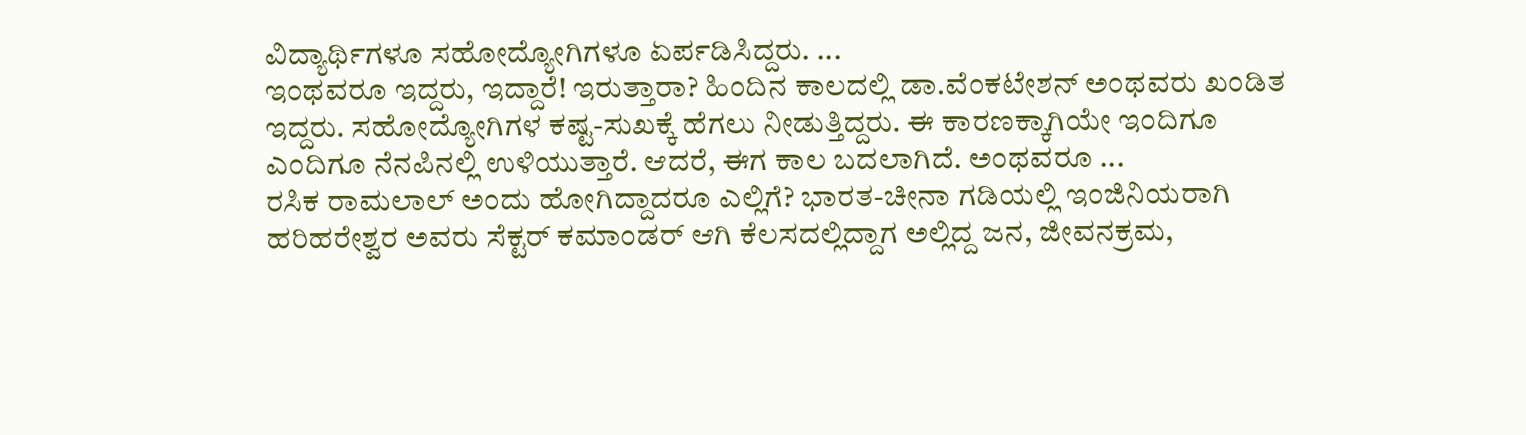ವಿದ್ಯಾರ್ಥಿಗಳೂ ಸಹೋದ್ಯೋಗಿಗಳೂ ಏರ್ಪಡಿಸಿದ್ದರು. ...
ಇಂಥವರೂ ಇದ್ದರು, ಇದ್ದಾರೆ! ಇರುತ್ತಾರಾ? ಹಿಂದಿನ ಕಾಲದಲ್ಲಿ ಡಾ.ವೆಂಕಟೇಶನ್ ಅಂಥವರು ಖಂಡಿತ ಇದ್ದರು. ಸಹೋದ್ಯೋಗಿಗಳ ಕಷ್ಟ-ಸುಖಕ್ಕೆ ಹೆಗಲು ನೀಡುತ್ತಿದ್ದರು. ಈ ಕಾರಣಕ್ಕಾಗಿಯೇ ಇಂದಿಗೂ ಎಂದಿಗೂ ನೆನಪಿನಲ್ಲಿ ಉಳಿಯುತ್ತಾರೆ. ಆದರೆ, ಈಗ ಕಾಲ ಬದಲಾಗಿದೆ. ಅಂಥವರೂ ...
ರಸಿಕ ರಾಮಲಾಲ್ ಅಂದು ಹೋಗಿದ್ದಾದರೂ ಎಲ್ಲಿಗೆ? ಭಾರತ-ಚೀನಾ ಗಡಿಯಲ್ಲಿ ಇಂಜಿನಿಯರಾಗಿ ಹರಿಹರೇಶ್ವರ ಅವರು ಸೆಕ್ಟರ್ ಕಮಾಂಡರ್ ಆಗಿ ಕೆಲಸದಲ್ಲಿದ್ದಾಗ ಅಲ್ಲಿದ್ದ ಜನ, ಜೀವನಕ್ರಮ,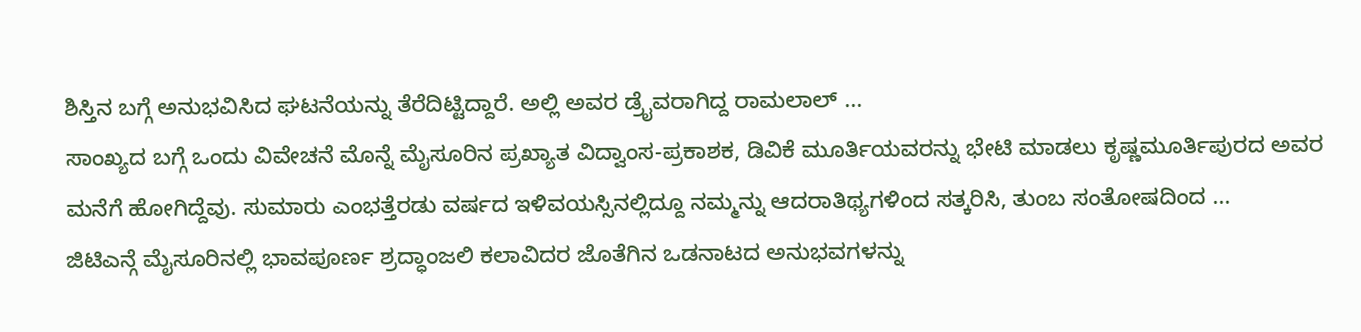ಶಿಸ್ತಿನ ಬಗ್ಗೆ ಅನುಭವಿಸಿದ ಘಟನೆಯನ್ನು ತೆರೆದಿಟ್ಟಿದ್ದಾರೆ. ಅಲ್ಲಿ ಅವರ ಡ್ರೈವರಾಗಿದ್ದ ರಾಮಲಾಲ್ ...
ಸಾಂಖ್ಯದ ಬಗ್ಗೆ ಒಂದು ವಿವೇಚನೆ ಮೊನ್ನೆ ಮೈಸೂರಿನ ಪ್ರಖ್ಯಾತ ವಿದ್ವಾಂಸ-ಪ್ರಕಾಶಕ, ಡಿವಿಕೆ ಮೂರ್ತಿಯವರನ್ನು ಭೇಟಿ ಮಾಡಲು ಕೃಷ್ಣಮೂರ್ತಿಪುರದ ಅವರ ಮನೆಗೆ ಹೋಗಿದ್ದೆವು. ಸುಮಾರು ಎಂಭತ್ತೆರಡು ವರ್ಷದ ಇಳಿವಯಸ್ಸಿನಲ್ಲಿದ್ದೂ ನಮ್ಮನ್ನು ಆದರಾತಿಥ್ಯಗಳಿಂದ ಸತ್ಕರಿಸಿ, ತುಂಬ ಸಂತೋಷದಿಂದ ...
ಜಿಟಿಎನ್ಗೆ ಮೈಸೂರಿನಲ್ಲಿ ಭಾವಪೂರ್ಣ ಶ್ರದ್ಧಾಂಜಲಿ ಕಲಾವಿದರ ಜೊತೆಗಿನ ಒಡನಾಟದ ಅನುಭವಗಳನ್ನು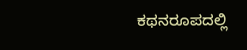ಕಥನರೂಪದಲ್ಲಿ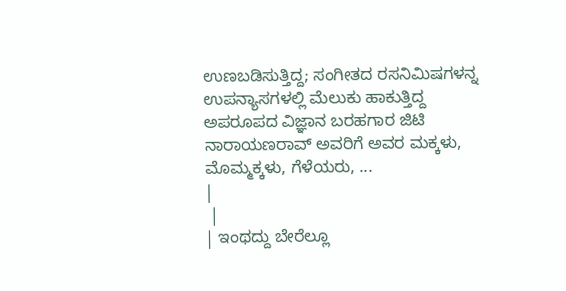ಉಣಬಡಿಸುತ್ತಿದ್ದ; ಸಂಗೀತದ ರಸನಿಮಿಷಗಳನ್ನ ಉಪನ್ಯಾಸಗಳಲ್ಲಿ ಮೆಲುಕು ಹಾಕುತ್ತಿದ್ದ ಅಪರೂಪದ ವಿಜ್ಞಾನ ಬರಹಗಾರ ಜಿಟಿ ನಾರಾಯಣರಾವ್ ಅವರಿಗೆ ಅವರ ಮಕ್ಕಳು, ಮೊಮ್ಮಕ್ಕಳು, ಗೆಳೆಯರು, ...
|
 |
| ಇಂಥದ್ದು ಬೇರೆಲ್ಲೂ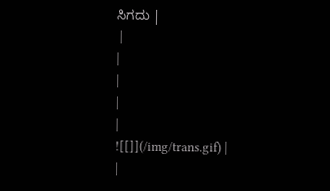ಸಿಗದು |
 |
|
|
|
|
![[]](/img/trans.gif) |
|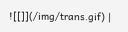![[]](/img/trans.gif) |